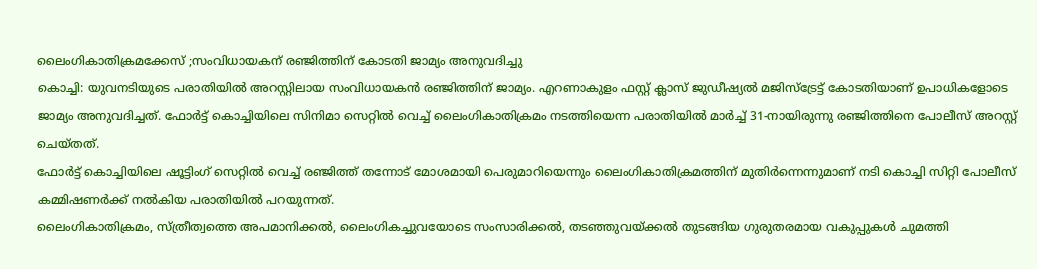ലൈംഗികാതിക്രമക്കേസ് ;സംവിധായകന് രഞ്ജിത്തിന് കോടതി ജാമ്യം അനുവദിച്ചു
കൊച്ചി: യുവനടിയുടെ പരാതിയിൽ അറസ്റ്റിലായ സംവിധായകൻ രഞ്ജിത്തിന് ജാമ്യം. എറണാകുളം ഫസ്റ്റ് ക്ലാസ് ജുഡീഷ്യൽ മജിസ്ട്രേട്ട് കോടതിയാണ് ഉപാധികളോടെ ജാമ്യം അനുവദിച്ചത്. ഫോർട്ട് കൊച്ചിയിലെ സിനിമാ സെറ്റിൽ വെച്ച് ലൈംഗികാതിക്രമം നടത്തിയെന്ന പരാതിയിൽ മാർച്ച് 31-നായിരുന്നു രഞ്ജിത്തിനെ പോലീസ് അറസ്റ്റ് ചെയ്തത്.
ഫോർട്ട് കൊച്ചിയിലെ ഷൂട്ടിംഗ് സെറ്റിൽ വെച്ച് രഞ്ജിത്ത് തന്നോട് മോശമായി പെരുമാറിയെന്നും ലൈംഗികാതിക്രമത്തിന് മുതിർന്നെന്നുമാണ് നടി കൊച്ചി സിറ്റി പോലീസ് കമ്മിഷണർക്ക് നൽകിയ പരാതിയിൽ പറയുന്നത്.
ലൈംഗികാതിക്രമം, സ്ത്രീത്വത്തെ അപമാനിക്കൽ, ലൈംഗികച്ചുവയോടെ സംസാരിക്കൽ, തടഞ്ഞുവയ്ക്കൽ തുടങ്ങിയ ഗുരുതരമായ വകുപ്പുകൾ ചുമത്തി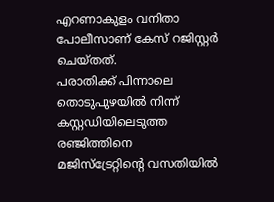എറണാകുളം വനിതാ പോലീസാണ് കേസ് റജിസ്റ്റർ ചെയ്തത്.
പരാതിക്ക് പിന്നാലെ തൊടുപുഴയിൽ നിന്ന് കസ്റ്റഡിയിലെടുത്ത രഞ്ജിത്തിനെ മജിസ്ട്രേറ്റിന്റെ വസതിയിൽ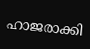ഹാജരാക്കി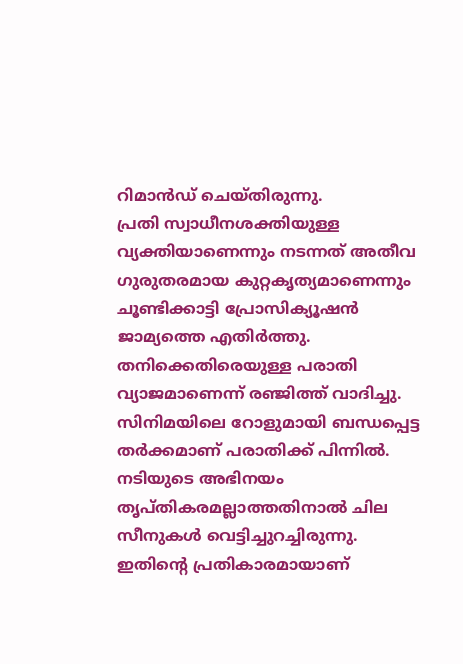റിമാൻഡ് ചെയ്തിരുന്നു.
പ്രതി സ്വാധീനശക്തിയുള്ള വ്യക്തിയാണെന്നും നടന്നത് അതീവ ഗുരുതരമായ കുറ്റകൃത്യമാണെന്നും ചൂണ്ടിക്കാട്ടി പ്രോസിക്യൂഷൻ ജാമ്യത്തെ എതിർത്തു.
തനിക്കെതിരെയുള്ള പരാതി വ്യാജമാണെന്ന് രഞ്ജിത്ത് വാദിച്ചു. സിനിമയിലെ റോളുമായി ബന്ധപ്പെട്ട തർക്കമാണ് പരാതിക്ക് പിന്നിൽ. നടിയുടെ അഭിനയം തൃപ്തികരമല്ലാത്തതിനാൽ ചില സീനുകൾ വെട്ടിച്ചുറച്ചിരുന്നു. ഇതിന്റെ പ്രതികാരമായാണ്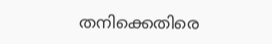തനിക്കെതിരെ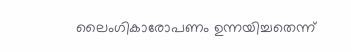ലൈംഗികാരോപണം ഉന്നയിച്ചതെന്ന്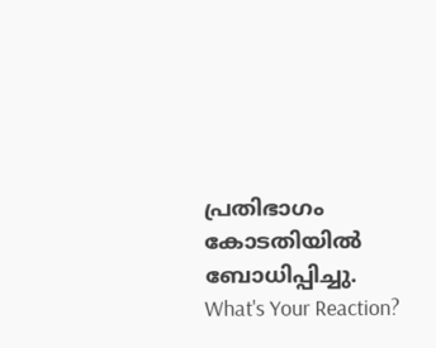പ്രതിഭാഗം കോടതിയിൽ ബോധിപ്പിച്ചു.
What's Your Reaction?